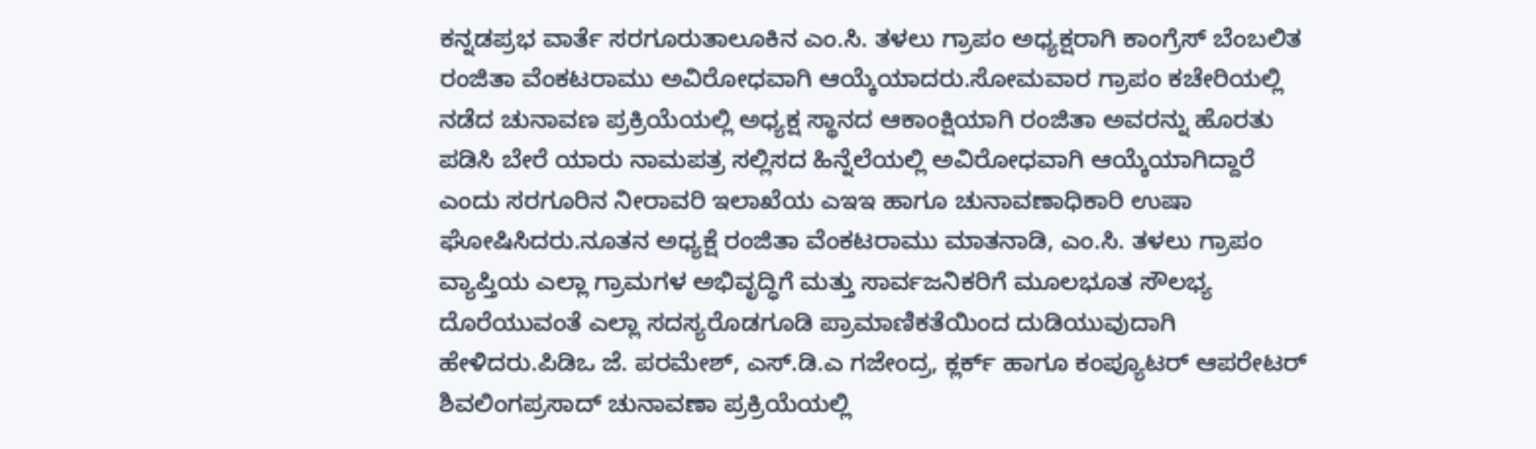ಕನ್ನಡಪ್ರಭ ವಾರ್ತೆ ಸರಗೂರುತಾಲೂಕಿನ ಎಂ.ಸಿ. ತಳಲು ಗ್ರಾಪಂ ಅಧ್ಯಕ್ಷರಾಗಿ ಕಾಂಗ್ರೆಸ್ ಬೆಂಬಲಿತ ರಂಜಿತಾ ವೆಂಕಟರಾಮು ಅವಿರೋಧವಾಗಿ ಆಯ್ಕೆಯಾದರು.ಸೋಮವಾರ ಗ್ರಾಪಂ ಕಚೇರಿಯಲ್ಲಿ ನಡೆದ ಚುನಾವಣ ಪ್ರಕ್ರಿಯೆಯಲ್ಲಿ ಅಧ್ಯಕ್ಷ ಸ್ಥಾನದ ಆಕಾಂಕ್ಷಿಯಾಗಿ ರಂಜಿತಾ ಅವರನ್ನು ಹೊರತು ಪಡಿಸಿ ಬೇರೆ ಯಾರು ನಾಮಪತ್ರ ಸಲ್ಲಿಸದ ಹಿನ್ನೆಲೆಯಲ್ಲಿ ಅವಿರೋಧವಾಗಿ ಆಯ್ಕೆಯಾಗಿದ್ದಾರೆ ಎಂದು ಸರಗೂರಿನ ನೀರಾವರಿ ಇಲಾಖೆಯ ಎಇಇ ಹಾಗೂ ಚುನಾವಣಾಧಿಕಾರಿ ಉಷಾ ಘೋಷಿಸಿದರು.ನೂತನ ಅಧ್ಯಕ್ಷೆ ರಂಜಿತಾ ವೆಂಕಟರಾಮು ಮಾತನಾಡಿ, ಎಂ.ಸಿ. ತಳಲು ಗ್ರಾಪಂ ವ್ಯಾಪ್ತಿಯ ಎಲ್ಲಾ ಗ್ರಾಮಗಳ ಅಭಿವೃದ್ಧಿಗೆ ಮತ್ತು ಸಾರ್ವಜನಿಕರಿಗೆ ಮೂಲಭೂತ ಸೌಲಭ್ಯ ದೊರೆಯುವಂತೆ ಎಲ್ಲಾ ಸದಸ್ಯರೊಡಗೂಡಿ ಪ್ರಾಮಾಣಿಕತೆಯಿಂದ ದುಡಿಯುವುದಾಗಿ ಹೇಳಿದರು.ಪಿಡಿಒ ಜೆ. ಪರಮೇಶ್, ಎಸ್.ಡಿ.ಎ ಗಜೇಂದ್ರ, ಕ್ಲರ್ಕ್ ಹಾಗೂ ಕಂಪ್ಯೂಟರ್ ಆಪರೇಟರ್ ಶಿವಲಿಂಗಪ್ರಸಾದ್ ಚುನಾವಣಾ ಪ್ರಕ್ರಿಯೆಯಲ್ಲಿ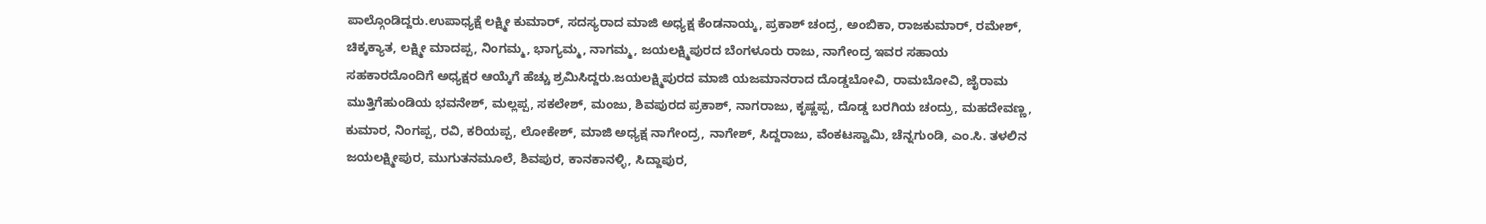ಪಾಲ್ಗೊಂಡಿದ್ದರು.ಉಪಾಧ್ಯಕ್ಷೆ ಲಕ್ಷ್ಮೀ ಕುಮಾರ್, ಸದಸ್ಯರಾದ ಮಾಜಿ ಅಧ್ಯಕ್ಷ ಕೆಂಡನಾಯ್ಕ, ಪ್ರಕಾಶ್ ಚಂದ್ರ, ಅಂಬಿಕಾ, ರಾಜಕುಮಾರ್, ರಮೇಶ್, ಚಿಕ್ಕಕ್ಯಾತ, ಲಕ್ಷ್ಮೀ ಮಾದಪ್ಪ, ನಿಂಗಮ್ಮ, ಭಾಗ್ಯಮ್ಮ, ನಾಗಮ್ಮ, ಜಯಲಕ್ಷ್ಮಿಪುರದ ಬೆಂಗಳೂರು ರಾಜು, ನಾಗೇಂದ್ರ ಇವರ ಸಹಾಯ ಸಹಕಾರದೊಂದಿಗೆ ಅಧ್ಯಕ್ಷರ ಆಯ್ಕೆಗೆ ಹೆಚ್ಚು ಶ್ರಮಿಸಿದ್ದರು.ಜಯಲಕ್ಷ್ಮಿಪುರದ ಮಾಜಿ ಯಜಮಾನರಾದ ದೊಡ್ಡಬೋವಿ, ರಾಮಬೋವಿ, ಜೈರಾಮ ಮುತ್ತಿಗೆಹುಂಡಿಯ ಭವನೇಶ್, ಮಲ್ಲಪ್ಪ, ಸಕಲೇಶ್, ಮಂಜು, ಶಿವಪುರದ ಪ್ರಕಾಶ್, ನಾಗರಾಜು, ಕೃಷ್ಣಪ್ಪ, ದೊಡ್ಡ ಬರಗಿಯ ಚಂದ್ರು, ಮಹದೇವಣ್ಣ, ಕುಮಾರ, ನಿಂಗಪ್ಪ, ರವಿ, ಕರಿಯಪ್ಪ, ಲೋಕೇಶ್, ಮಾಜಿ ಅಧ್ಯಕ್ಷ ನಾಗೇಂದ್ರ, ನಾಗೇಶ್, ಸಿದ್ದರಾಜು, ವೆಂಕಟಸ್ವಾಮಿ, ಚೆನ್ನಗುಂಡಿ, ಎಂ.ಸಿ. ತಳಲಿನ ಜಯಲಕ್ಷ್ಮೀಪುರ, ಮುಗುತನಮೂಲೆ, ಶಿವಪುರ, ಕಾನಕಾನಳ್ಳಿ, ಸಿದ್ದಾಪುರ,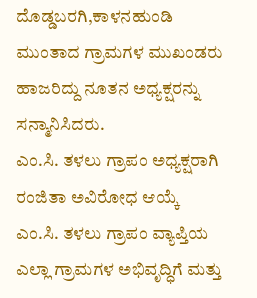ದೊಡ್ಡಬರಗಿ,ಕಾಳನಹುಂಡಿ ಮುಂತಾದ ಗ್ರಾಮಗಳ ಮುಖಂಡರು ಹಾಜರಿದ್ದು ನೂತನ ಅಧ್ಯಕ್ಷರನ್ನು ಸನ್ಮಾನಿಸಿದರು.
ಎಂ.ಸಿ. ತಳಲು ಗ್ರಾಪಂ ಅಧ್ಯಕ್ಷರಾಗಿ ರಂಜಿತಾ ಅವಿರೋಧ ಆಯ್ಕೆ
ಎಂ.ಸಿ. ತಳಲು ಗ್ರಾಪಂ ವ್ಯಾಪ್ತಿಯ ಎಲ್ಲಾ ಗ್ರಾಮಗಳ ಅಭಿವೃದ್ಧಿಗೆ ಮತ್ತು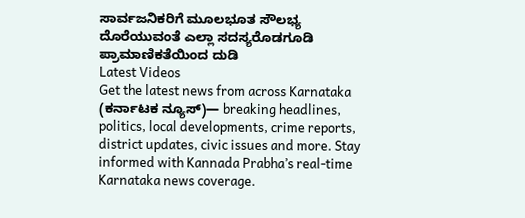ಸಾರ್ವಜನಿಕರಿಗೆ ಮೂಲಭೂತ ಸೌಲಭ್ಯ ದೊರೆಯುವಂತೆ ಎಲ್ಲಾ ಸದಸ್ಯರೊಡಗೂಡಿ ಪ್ರಾಮಾಣಿಕತೆಯಿಂದ ದುಡಿ
Latest Videos
Get the latest news from across Karnataka (ಕರ್ನಾಟಕ ನ್ಯೂಸ್)— breaking headlines, politics, local developments, crime reports, district updates, civic issues and more. Stay informed with Kannada Prabha’s real‑time Karnataka news coverage.